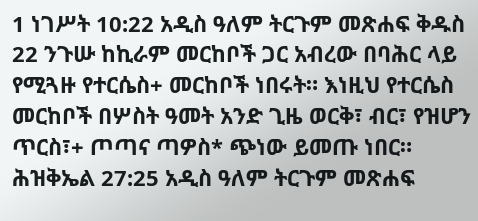1 ነገሥት 10:22 አዲስ ዓለም ትርጉም መጽሐፍ ቅዱስ 22 ንጉሡ ከኪራም መርከቦች ጋር አብረው በባሕር ላይ የሚጓዙ የተርሴስ+ መርከቦች ነበሩት። እነዚህ የተርሴስ መርከቦች በሦስት ዓመት አንድ ጊዜ ወርቅ፣ ብር፣ የዝሆን ጥርስ፣+ ጦጣና ጣዎስ* ጭነው ይመጡ ነበር። ሕዝቅኤል 27:25 አዲስ ዓለም ትርጉም መጽሐፍ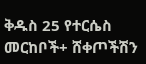ቅዱስ 25 የተርሴስ መርከቦች+ ሸቀጦችሽን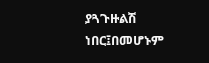ያጓጉዙልሽ ነበር፤በመሆኑም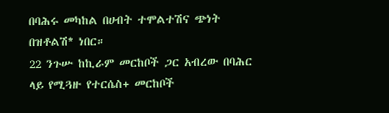በባሕሩ መካከል በሀብት ተሞልተሽና ጭነት በዝቶልሽ* ነበር።
22 ንጉሡ ከኪራም መርከቦች ጋር አብረው በባሕር ላይ የሚጓዙ የተርሴስ+ መርከቦች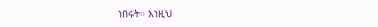ነበሩት። እነዚህ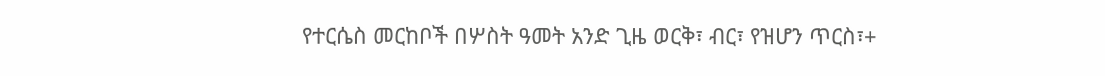የተርሴስ መርከቦች በሦስት ዓመት አንድ ጊዜ ወርቅ፣ ብር፣ የዝሆን ጥርስ፣+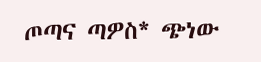ጦጣና ጣዎስ* ጭነው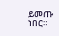ይመጡ ነበር።